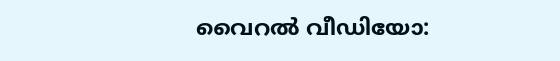വൈറൽ വീഡിയോ: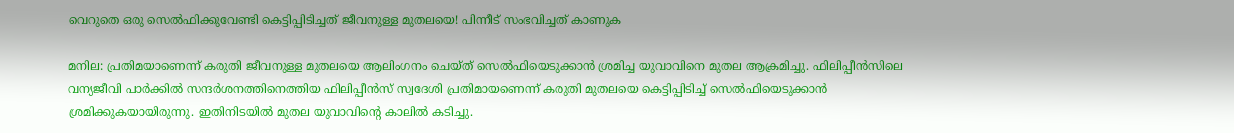വെറുതെ ഒരു സെൽഫിക്കുവേണ്ടി കെട്ടിപ്പിടിച്ചത് ജീവനുള്ള മുതലയെ! പിന്നീട് സംഭവിച്ചത് കാണുക

മനില: പ്രതിമയാണെന്ന് കരുതി ജീവനുള്ള മുതലയെ ആലിംഗനം ചെയ്ത് സെല്‍ഫിയെടുക്കാന്‍ ശ്രമിച്ച യുവാവിനെ മുതല ആക്രമിച്ചു. ഫിലിപ്പീന്‍സിലെ വന്യജീവി പാര്‍ക്കില്‍ സന്ദര്‍ശനത്തിനെത്തിയ ഫിലിപ്പീന്‍സ് സ്വദേശി പ്രതിമായണെന്ന് കരുതി മുതലയെ കെട്ടിപ്പിടിച്ച് സെല്‍ഫിയെടുക്കാന്‍ ശ്രമിക്കുകയായിരുന്നു. ഇതിനിടയില്‍ മുതല യുവാവിന്റെ കാലില്‍ കടിച്ചു.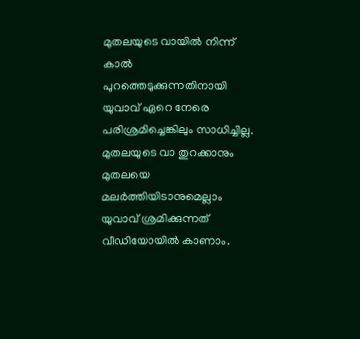മുതലയുടെ വായില്‍ നിന്ന് കാല്‍ പുറത്തെടുക്കുന്നതിനായി യുവാവ് ഏറെ നേരെ പരിശ്രമിച്ചെങ്കിലും സാധിച്ചില്ല. മുതലയുടെ വാ തുറക്കാനും മുതലയെ മലര്‍ത്തിയിടാനുമെല്ലാം യുവാവ് ശ്രമിക്കുന്നത് വീഡിയോയില്‍ കാണാം.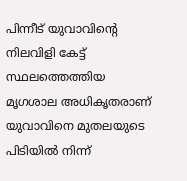പിന്നീട് യുവാവിന്റെ നിലവിളി കേട്ട് സ്ഥലത്തെത്തിയ മൃഗശാല അധികൃതരാണ് യുവാവിനെ മുതലയുടെ പിടിയില്‍ നിന്ന്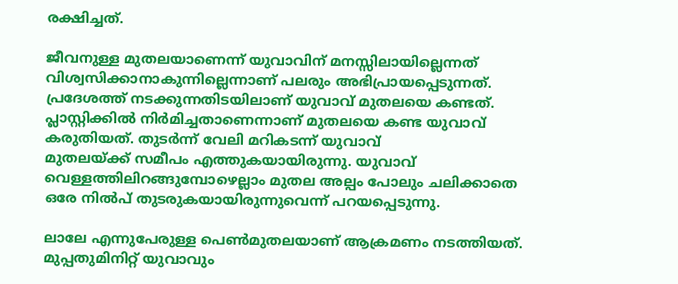രക്ഷിച്ചത്.

ജീവനുള്ള മുതലയാണെന്ന് യുവാവിന് മനസ്സിലായില്ലെന്നത് വിശ്വസിക്കാനാകുന്നില്ലെന്നാണ് പലരും അഭിപ്രായപ്പെടുന്നത്. പ്രദേശത്ത് നടക്കുന്നതിടയിലാണ് യുവാവ് മുതലയെ കണ്ടത്. പ്ലാസ്റ്റിക്കില്‍ നിര്‍മിച്ചതാണെന്നാണ് മുതലയെ കണ്ട യുവാവ് കരുതിയത്. തുടര്‍ന്ന് വേലി മറികടന്ന് യുവാവ്
മുതലയ്ക്ക് സമീപം എത്തുകയായിരുന്നു. യുവാവ് വെള്ളത്തിലിറങ്ങുമ്പോഴെല്ലാം മുതല അല്പം പോലും ചലിക്കാതെ ഒരേ നില്‍പ് തുടരുകയായിരുന്നുവെന്ന് പറയപ്പെടുന്നു.

ലാലേ എന്നുപേരുള്ള പെണ്‍മുതലയാണ് ആക്രമണം നടത്തിയത്. മുപ്പതുമിനിറ്റ് യുവാവും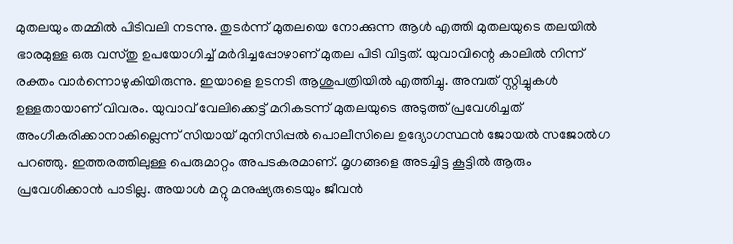മുതലയും തമ്മില്‍ പിടിവലി നടന്നു. തുടര്‍ന്ന് മുതലയെ നോക്കുന്ന ആള്‍ എത്തി മുതലയുടെ തലയില്‍ ഭാരമുള്ള ഒരു വസ്തു ഉപയോഗിച്ച് മര്‍ദിച്ചപ്പോഴാണ് മുതല പിടി വിട്ടത്. യുവാവിന്റെ കാലില്‍ നിന്ന് രക്തം വാര്‍ന്നൊഴുകിയിരുന്നു. ഇയാളെ ഉടനടി ആശുപത്രിയില്‍ എത്തിച്ചു. അമ്പത് സ്റ്റിച്ചുകള്‍ ഉള്ളതായാണ് വിവരം. യുവാവ് വേലിക്കെട്ട് മറികടന്ന് മുതലയുടെ അടുത്ത് പ്രവേശിച്ചത് അംഗീകരിക്കാനാകില്ലെന്ന് സിയായ് മുനിസിപ്പല്‍ പൊലീസിലെ ഉദ്യോഗസ്ഥന്‍ ജോയല്‍ സജോല്‍ഗ പറഞ്ഞു. ഇത്തരത്തിലുള്ള പെരുമാറ്റം അപടകരമാണ്. മൃഗങ്ങളെ അടച്ചിട്ട കൂട്ടില്‍ ആരും പ്രവേശിക്കാന്‍ പാടില്ല. അയാള്‍ മറ്റു മനുഷ്യരുടെയും ജീവന്‍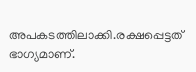അപകടത്തിലാക്കി.രക്ഷപ്പെട്ടത് ഭാഗ്യമാണ്.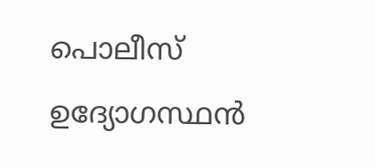പൊലീസ് ഉദ്യോഗസ്ഥന്‍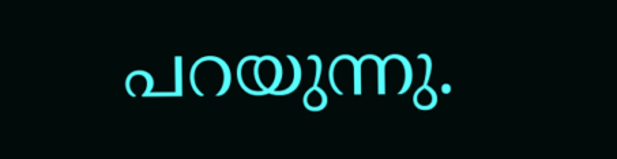പറയുന്നു.